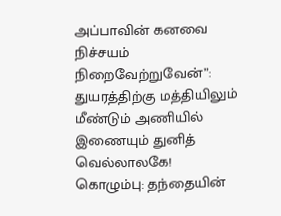அப்பாவின் கனவை நிச்சயம் நிறைவேற்றுவேன்”: துயரத்திற்கு மத்தியிலும் மீண்டும் அணியில் இணையும் துனித் வெல்லாலகே!
கொழும்பு: தந்தையின்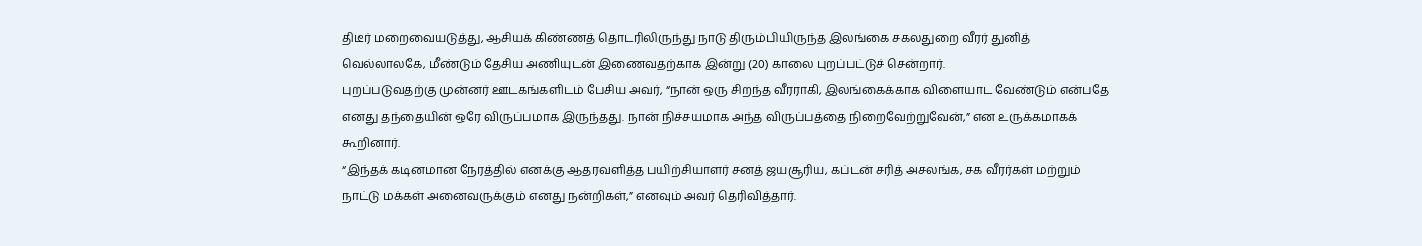திடீர் மறைவையடுத்து, ஆசியக் கிண்ணத் தொடரிலிருந்து நாடு திரும்பியிருந்த இலங்கை சகலதுறை வீரர் துனித் வெல்லாலகே, மீண்டும் தேசிய அணியுடன் இணைவதற்காக இன்று (20) காலை புறப்பட்டுச் சென்றார்.
புறப்படுவதற்கு முன்னர் ஊடகங்களிடம் பேசிய அவர், “நான் ஒரு சிறந்த வீரராகி, இலங்கைக்காக விளையாட வேண்டும் என்பதே எனது தந்தையின் ஒரே விருப்பமாக இருந்தது. நான் நிச்சயமாக அந்த விருப்பத்தை நிறைவேற்றுவேன்,” என உருக்கமாகக் கூறினார்.
“இந்தக் கடினமான நேரத்தில் எனக்கு ஆதரவளித்த பயிற்சியாளர் சனத் ஜயசூரிய, கப்டன் சரித் அசலங்க, சக வீரர்கள் மற்றும் நாட்டு மக்கள் அனைவருக்கும் எனது நன்றிகள்,” எனவும் அவர் தெரிவித்தார்.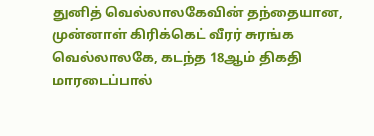துனித் வெல்லாலகேவின் தந்தையான, முன்னாள் கிரிக்கெட் வீரர் சுரங்க வெல்லாலகே, கடந்த 18ஆம் திகதி மாரடைப்பால்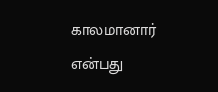காலமானார் என்பது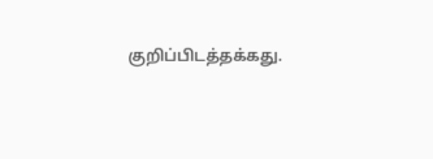குறிப்பிடத்தக்கது.